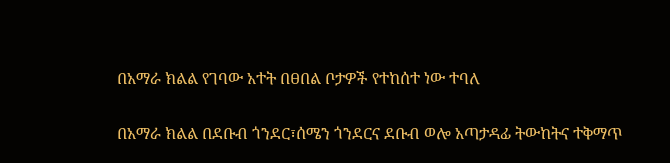በአማራ ክልል የገባው አተት በፀበል ቦታዎች የተከሰተ ነው ተባለ

በአማራ ክልል በደቡብ ጎንደር፣ሰሜን ጎንደርና ደቡብ ወሎ አጣታዳፊ ትውከትና ተቅማጥ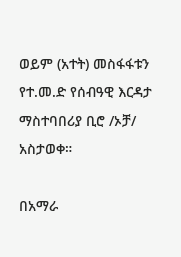ወይም (አተት) መስፋፋቱን የተ.መ.ድ የሰብዓዊ እርዳታ ማስተባበሪያ ቢሮ /ኦቻ/ አስታወቀ።

በአማራ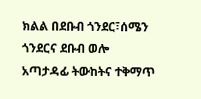ክልል በደቡብ ጎንደር፣ሰሜን ጎንደርና ደቡብ ወሎ አጣታዳፊ ትውከትና ተቅማጥ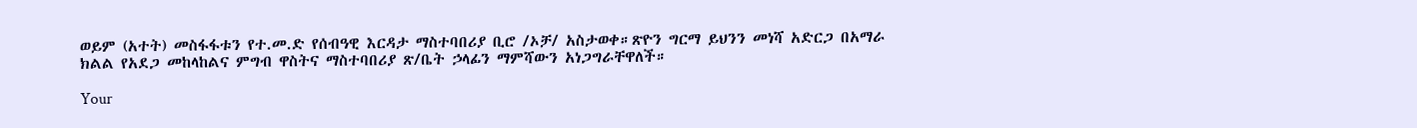ወይም (አተት) መስፋፋቱን የተ.መ.ድ የሰብዓዊ እርዳታ ማስተባበሪያ ቢሮ /ኦቻ/ አስታወቀ።ጽዮን ግርማ ይህንን መነሻ አድርጋ በአማራ ክልል የአደጋ መከላከልና ምግብ ዋስትና ማስተባበሪያ ጽ/ቤት ኃላፊን ማምሻውን አነጋግራቸዋለች።

Your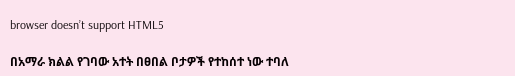browser doesn’t support HTML5

በአማራ ክልል የገባው አተት በፀበል ቦታዎች የተከሰተ ነው ተባለ